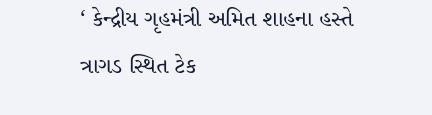‘ કેન્દ્રીય ગૃહમંત્રી અમિત શાહના હસ્તે ત્રાગડ સ્થિત ટેક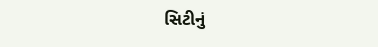સિટીનું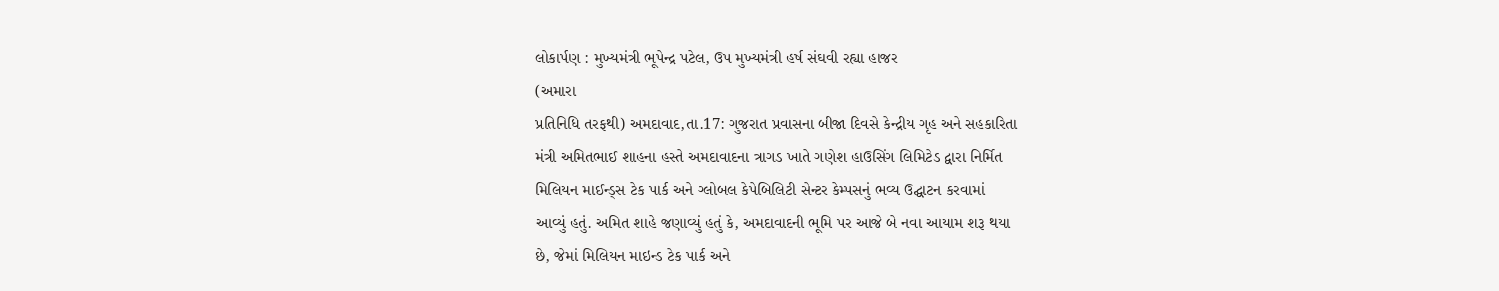લોકાર્પણ : મુખ્યમંત્રી ભૂપેન્દ્ર પટેલ, ઉપ મુખ્યમંત્રી હર્ષ સંઘવી રહ્યા હાજર
(અમારા
પ્રતિનિધિ તરફથી) અમદાવાદ,તા.17: ગુજરાત પ્રવાસના બીજા દિવસે કેન્દ્રીય ગૃહ અને સહકારિતા
મંત્રી અમિતભાઈ શાહના હસ્તે અમદાવાદના ત્રાગડ ખાતે ગણેશ હાઉસિંગ લિમિટેડ દ્વારા નિર્મિત
મિલિયન માઈન્ડ્સ ટેક પાર્ક અને ગ્લોબલ કેપેબિલિટી સેન્ટર કેમ્પસનું ભવ્ય ઉદ્ઘાટન કરવામાં
આવ્યું હતું. અમિત શાહે જણાવ્યું હતું કે, અમદાવાદની ભૂમિ પર આજે બે નવા આયામ શરૂ થયા
છે, જેમાં મિલિયન માઇન્ડ ટેક પાર્ક અને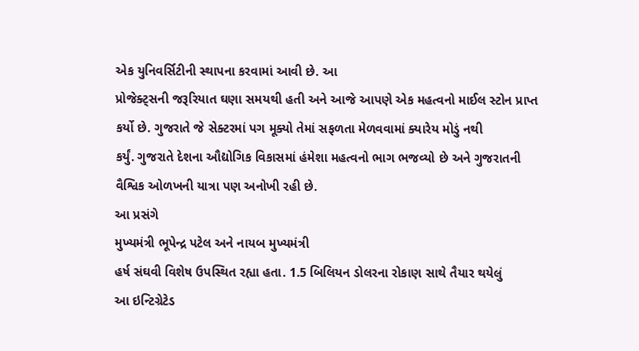એક યુનિવર્સિટીની સ્થાપના કરવામાં આવી છે. આ
પ્રોજેક્ટ્સની જરૂરિયાત ઘણા સમયથી હતી અને આજે આપણે એક મહત્વનો માઈલ સ્ટોન પ્રાપ્ત
કર્યો છે. ગુજરાતે જે સેક્ટરમાં પગ મૂક્યો તેમાં સફળતા મેળવવામાં ક્યારેય મોડું નથી
કર્યું. ગુજરાતે દેશના ઔદ્યોગિક વિકાસમાં હંમેશા મહત્વનો ભાગ ભજવ્યો છે અને ગુજરાતની
વૈશ્વિક ઓળખની યાત્રા પણ અનોખી રહી છે.
આ પ્રસંગે
મુખ્યમંત્રી ભૂપેન્દ્ર પટેલ અને નાયબ મુખ્યમંત્રી
હર્ષ સંઘવી વિશેષ ઉપસ્થિત રહ્યા હતા. 1.5 બિલિયન ડોલરના રોકાણ સાથે તૈયાર થયેલું
આ ઇન્ટિગ્રેટેડ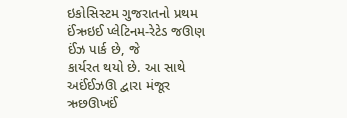ઇકોસિસ્ટમ ગુજરાતનો પ્રથમ ઈંઋઇઈ પ્લેટિનમ-રેટેડ જઊણ ઈંઝ પાર્ક છે, જે
કાર્યરત થયો છે. આ સાથે અઈંઈઝઊ દ્વારા મંજૂર ઋછઊખઈં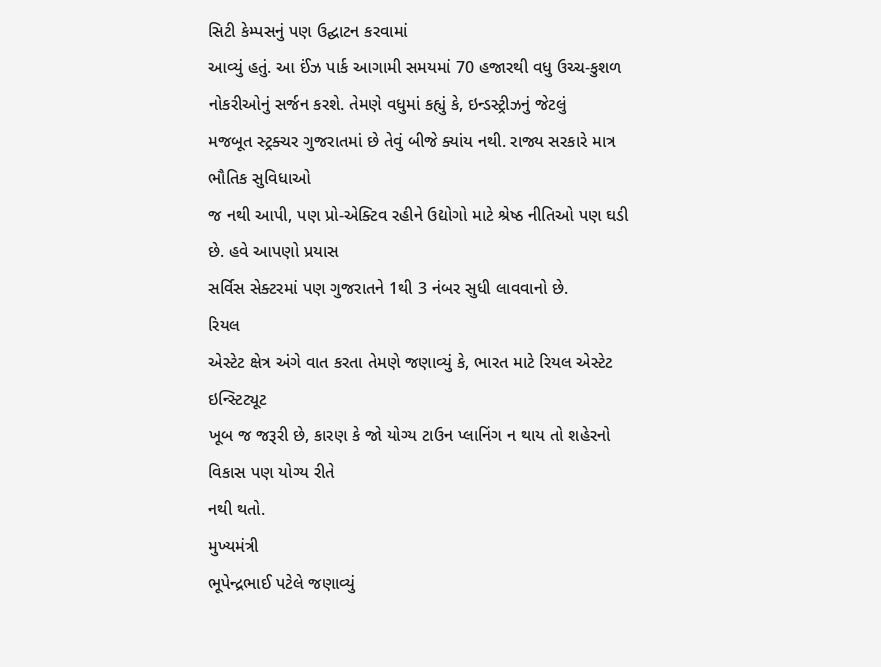સિટી કેમ્પસનું પણ ઉદ્ઘાટન કરવામાં
આવ્યું હતું. આ ઈંઝ પાર્ક આગામી સમયમાં 70 હજારથી વધુ ઉચ્ચ-કુશળ નોકરીઓનું સર્જન કરશે. તેમણે વધુમાં કહ્યું કે, ઇન્ડસ્ટ્રીઝનું જેટલું
મજબૂત સ્ટ્રક્ચર ગુજરાતમાં છે તેવું બીજે ક્યાંય નથી. રાજ્ય સરકારે માત્ર ભૌતિક સુવિધાઓ
જ નથી આપી, પણ પ્રો-એક્ટિવ રહીને ઉદ્યોગો માટે શ્રેષ્ઠ નીતિઓ પણ ઘડી છે. હવે આપણો પ્રયાસ
સર્વિસ સેક્ટરમાં પણ ગુજરાતને 1થી 3 નંબર સુધી લાવવાનો છે.
રિયલ
એસ્ટેટ ક્ષેત્ર અંગે વાત કરતા તેમણે જણાવ્યું કે, ભારત માટે રિયલ એસ્ટેટ ઇન્સ્ટિટ્યૂટ
ખૂબ જ જરૂરી છે, કારણ કે જો યોગ્ય ટાઉન પ્લાનિંગ ન થાય તો શહેરનો વિકાસ પણ યોગ્ય રીતે
નથી થતો.
મુખ્યમંત્રી
ભૂપેન્દ્રભાઈ પટેલે જણાવ્યું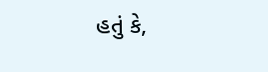હતું કે,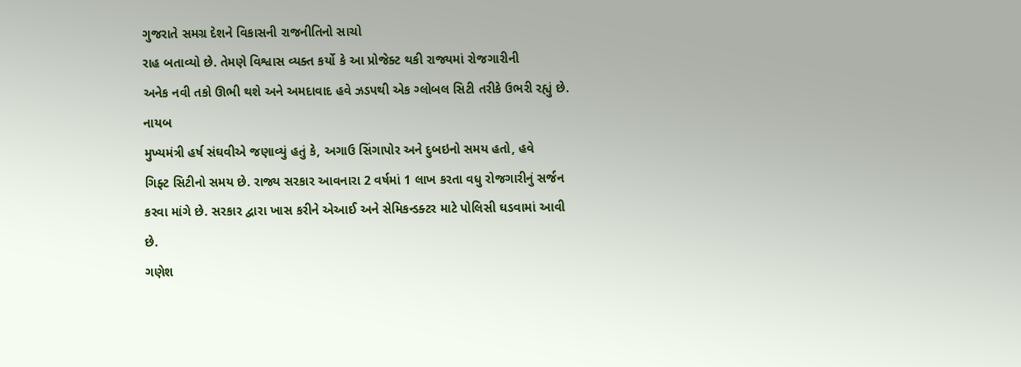ગુજરાતે સમગ્ર દેશને વિકાસની રાજનીતિનો સાચો
રાહ બતાવ્યો છે. તેમણે વિશ્વાસ વ્યક્ત કર્યો કે આ પ્રોજેક્ટ થકી રાજ્યમાં રોજગારીની
અનેક નવી તકો ઊભી થશે અને અમદાવાદ હવે ઝડપથી એક ગ્લોબલ સિટી તરીકે ઉભરી રહ્યું છે.
નાયબ
મુખ્યમંત્રી હર્ષ સંઘવીએ જણાવ્યું હતું કે, અગાઉ સિંગાપોર અને દુબઇનો સમય હતો, હવે
ગિફ્ટ સિટીનો સમય છે. રાજ્ય સરકાર આવનારા 2 વર્ષમાં 1 લાખ કરતા વધુ રોજગારીનું સર્જન
કરવા માંગે છે. સરકાર દ્વારા ખાસ કરીને એઆઈ અને સેમિકન્ડક્ટર માટે પોલિસી ઘડવામાં આવી
છે.
ગણેશ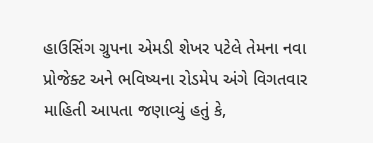હાઉસિંગ ગ્રુપના એમડી શેખર પટેલે તેમના નવા પ્રોજેક્ટ અને ભવિષ્યના રોડમેપ અંગે વિગતવાર
માહિતી આપતા જણાવ્યું હતું કે,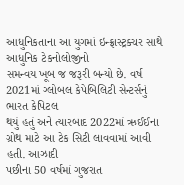આધુનિકતાના આ યુગમાં ઇન્ફ્રાસ્ટ્રક્ચર સાથે આધુનિક ટેકનોલોજીનો
સમન્વય ખૂબ જ જરૂરી બન્યો છે. વર્ષ 2021માં ગ્લોબલ કેપેબિલિટી સેન્ટર્સનું ભારત કેપિટલ
થયું હતું અને ત્યારબાદ 2022માં ઋઈઈના ગ્રોથ માટે આ ટેક સિટી લાવવામાં આવી હતી. આઝાદી
પછીના 50 વર્ષમાં ગુજરાત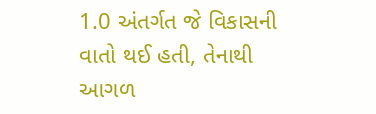1.0 અંતર્ગત જે વિકાસની વાતો થઈ હતી, તેનાથી આગળ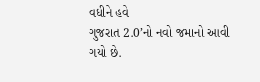વધીને હવે
ગુજરાત 2.0’નો નવો જમાનો આવી ગયો છે.